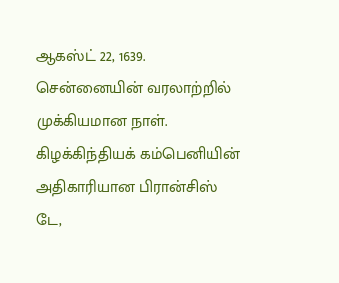ஆகஸ்ட் 22, 1639. சென்னையின் வரலாற்றில் முக்கியமான நாள். கிழக்கிந்தியக் கம்பெனியின் அதிகாரியான பிரான்சிஸ் டே,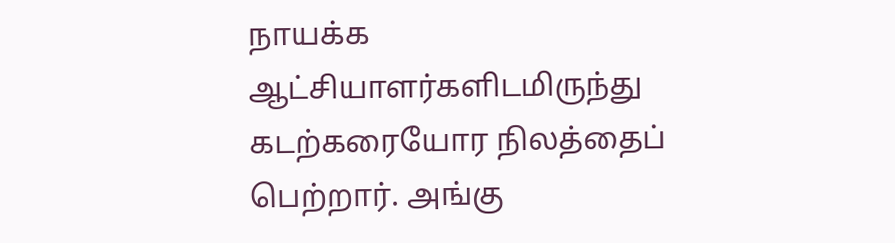நாயக்க ஆட்சியாளர்களிடமிருந்து கடற்கரையோர நிலத்தைப் பெற்றார். அங்கு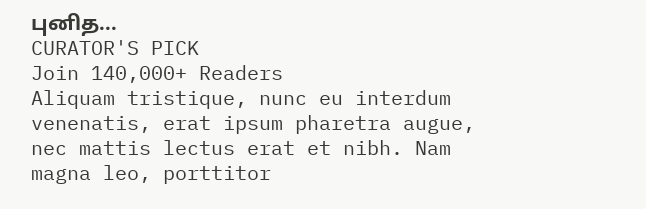புனித...
CURATOR'S PICK
Join 140,000+ Readers
Aliquam tristique, nunc eu interdum venenatis, erat ipsum pharetra augue, nec mattis lectus erat et nibh. Nam magna leo, porttitor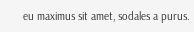eu maximus sit amet, sodales a purus.